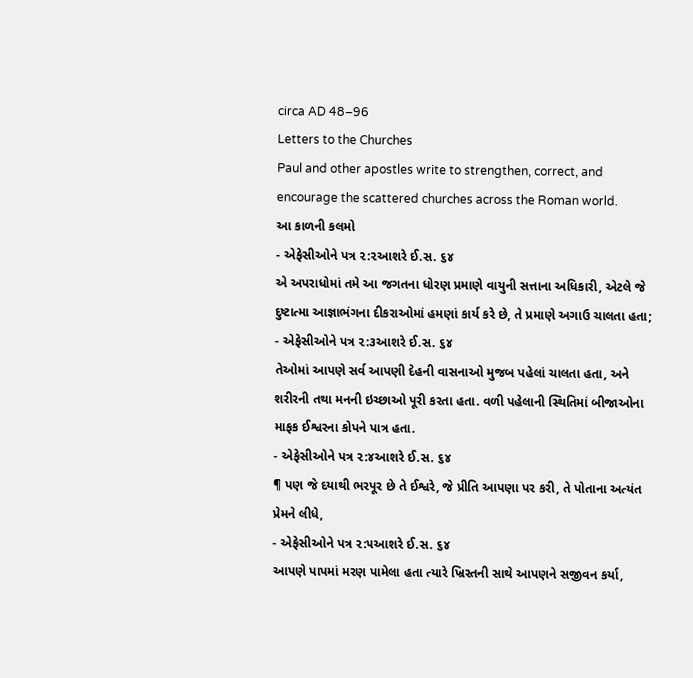circa AD 48–96
Letters to the Churches
Paul and other apostles write to strengthen, correct, and encourage the scattered churches across the Roman world.
આ કાળની કલમો
- એફેસીઓને પત્ર ૨:૨આશરે ઈ.સ. ૬૪
એ અપરાધોમાં તમે આ જગતના ધોરણ પ્રમાણે વાયુની સત્તાના અધિકારી, એટલે જે દુષ્ટાત્મા આજ્ઞાભંગના દીકરાઓમાં હમણાં કાર્ય કરે છે, તે પ્રમાણે અગાઉ ચાલતા હતા;
- એફેસીઓને પત્ર ૨:૩આશરે ઈ.સ. ૬૪
તેઓમાં આપણે સર્વ આપણી દેહની વાસનાઓ મુજબ પહેલાં ચાલતા હતા, અને શરીરની તથા મનની ઇચ્છાઓ પૂરી કરતા હતા. વળી પહેલાની સ્થિતિમાં બીજાઓના માફક ઈશ્વરના કોપને પાત્ર હતા.
- એફેસીઓને પત્ર ૨:૪આશરે ઈ.સ. ૬૪
¶ પણ જે દયાથી ભરપૂર છે તે ઈશ્વરે, જે પ્રીતિ આપણા પર કરી, તે પોતાના અત્યંત પ્રેમને લીધે,
- એફેસીઓને પત્ર ૨:૫આશરે ઈ.સ. ૬૪
આપણે પાપમાં મરણ પામેલા હતા ત્યારે ખ્રિસ્તની સાથે આપણને સજીવન કર્યા,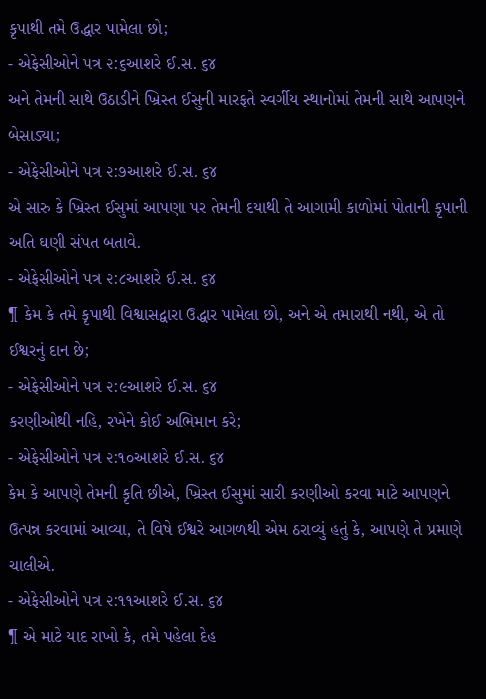કૃપાથી તમે ઉદ્ધાર પામેલા છો;
- એફેસીઓને પત્ર ૨:૬આશરે ઈ.સ. ૬૪
અને તેમની સાથે ઉઠાડીને ખ્રિસ્ત ઈસુની મારફતે સ્વર્ગીય સ્થાનોમાં તેમની સાથે આપણને બેસાડ્યા;
- એફેસીઓને પત્ર ૨:૭આશરે ઈ.સ. ૬૪
એ સારુ કે ખ્રિસ્ત ઈસુમાં આપણા પર તેમની દયાથી તે આગામી કાળોમાં પોતાની કૃપાની અતિ ઘણી સંપત બતાવે.
- એફેસીઓને પત્ર ૨:૮આશરે ઈ.સ. ૬૪
¶ કેમ કે તમે કૃપાથી વિશ્વાસદ્વારા ઉદ્ધાર પામેલા છો, અને એ તમારાથી નથી, એ તો ઈશ્વરનું દાન છે;
- એફેસીઓને પત્ર ૨:૯આશરે ઈ.સ. ૬૪
કરણીઓથી નહિ, રખેને કોઈ અભિમાન કરે;
- એફેસીઓને પત્ર ૨:૧૦આશરે ઈ.સ. ૬૪
કેમ કે આપણે તેમની કૃતિ છીએ, ખ્રિસ્ત ઈસુમાં સારી કરણીઓ કરવા માટે આપણને ઉત્પન્ન કરવામાં આવ્યા, તે વિષે ઈશ્વરે આગળથી એમ ઠરાવ્યું હતું કે, આપણે તે પ્રમાણે ચાલીએ.
- એફેસીઓને પત્ર ૨:૧૧આશરે ઈ.સ. ૬૪
¶ એ માટે યાદ રાખો કે, તમે પહેલા દેહ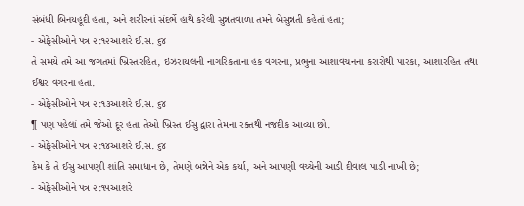સંબંધી બિનયહૂદી હતા, અને શરીરનાં સંદર્ભે હાથે કરેલી સુન્નતવાળા તમને બેસુન્નતી કહેતાં હતા;
- એફેસીઓને પત્ર ૨:૧૨આશરે ઈ.સ. ૬૪
તે સમયે તમે આ જગતમાં ખ્રિસ્તરહિત, ઇઝરાયલની નાગરિકતાના હક વગરના, પ્રભુના આશાવચનના કરારોથી પારકા, આશારહિત તથા ઈશ્વર વગરના હતા.
- એફેસીઓને પત્ર ૨:૧૩આશરે ઈ.સ. ૬૪
¶ પણ પહેલાં તમે જેઓ દૂર હતા તેઓ ખ્રિસ્ત ઈસુ દ્વારા તેમના રક્તથી નજદીક આવ્યા છો.
- એફેસીઓને પત્ર ૨:૧૪આશરે ઈ.સ. ૬૪
કેમ કે તે ઈસુ આપણી શાંતિ સમાધાન છે, તેમણે બન્નેને એક કર્યા, અને આપણી વચ્ચેની આડી દીવાલ પાડી નાખી છે;
- એફેસીઓને પત્ર ૨:૧૫આશરે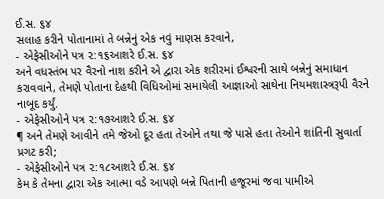ઈ.સ. ૬૪
સલાહ કરીને પોતાનામાં તે બન્નેનું એક નવું માણસ કરવાને,
- એફેસીઓને પત્ર ૨:૧૬આશરે ઈ.સ. ૬૪
અને વધસ્તંભ પર વૈરનો નાશ કરીને એ દ્વારા એક શરીરમાં ઈશ્વરની સાથે બન્નેનું સમાધાન કરાવવાને, તેમણે પોતાના દેહથી વિધિઓમાં સમાયેલી આજ્ઞાઓ સાથેના નિયમશાસ્ત્રરૂપી વૈરને નાબૂદ કર્યું.
- એફેસીઓને પત્ર ૨:૧૭આશરે ઈ.સ. ૬૪
¶ અને તેમણે આવીને તમે જેઓ દૂર હતા તેઓને તથા જે પાસે હતા તેઓને શાંતિની સુવાર્તા પ્રગટ કરી;
- એફેસીઓને પત્ર ૨:૧૮આશરે ઈ.સ. ૬૪
કેમ કે તેમના દ્વારા એક આત્મા વડે આપણે બન્ને પિતાની હજૂરમાં જવા પામીએ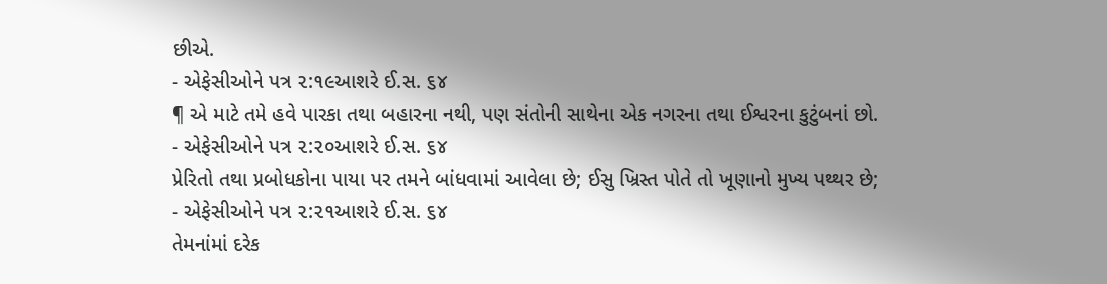છીએ.
- એફેસીઓને પત્ર ૨:૧૯આશરે ઈ.સ. ૬૪
¶ એ માટે તમે હવે પારકા તથા બહારના નથી, પણ સંતોની સાથેના એક નગરના તથા ઈશ્વરના કુટુંબનાં છો.
- એફેસીઓને પત્ર ૨:૨૦આશરે ઈ.સ. ૬૪
પ્રેરિતો તથા પ્રબોધકોના પાયા પર તમને બાંધવામાં આવેલા છે; ઈસુ ખ્રિસ્ત પોતે તો ખૂણાનો મુખ્ય પથ્થર છે;
- એફેસીઓને પત્ર ૨:૨૧આશરે ઈ.સ. ૬૪
તેમનાંમાં દરેક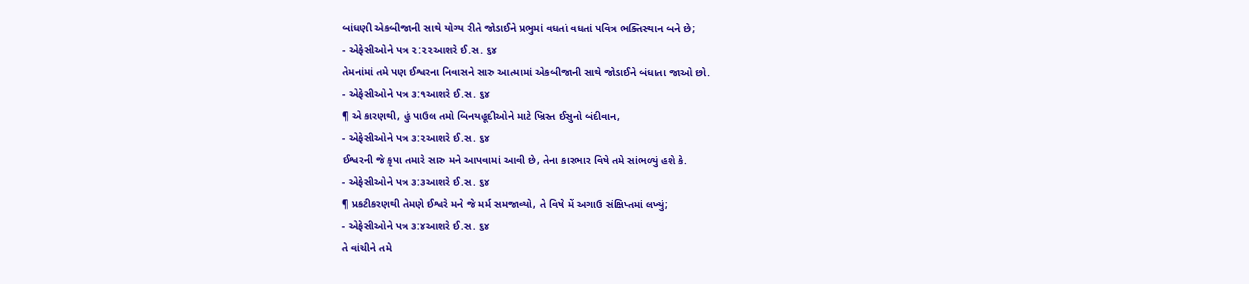બાંધણી એકબીજાની સાથે યોગ્ય રીતે જોડાઈને પ્રભુમાં વધતાં વધતાં પવિત્ર ભક્તિસ્થાન બને છે;
- એફેસીઓને પત્ર ૨:૨૨આશરે ઈ.સ. ૬૪
તેમનાંમાં તમે પણ ઈશ્વરના નિવાસને સારુ આત્મામાં એકબીજાની સાથે જોડાઈને બંધાતા જાઓ છો.
- એફેસીઓને પત્ર ૩:૧આશરે ઈ.સ. ૬૪
¶ એ કારણથી, હું પાઉલ તમો બિનયહૂદીઓને માટે ખ્રિસ્ત ઈસુનો બંદીવાન,
- એફેસીઓને પત્ર ૩:૨આશરે ઈ.સ. ૬૪
ઈશ્વરની જે કૃપા તમારે સારુ મને આપવામાં આવી છે, તેના કારભાર વિષે તમે સાંભળ્યું હશે કે.
- એફેસીઓને પત્ર ૩:૩આશરે ઈ.સ. ૬૪
¶ પ્રકટીકરણથી તેમણે ઈશ્વરે મને જે મર્મ સમજાવ્યો, તે વિષે મેં અગાઉ સંક્ષિપ્તમાં લખ્યું;
- એફેસીઓને પત્ર ૩:૪આશરે ઈ.સ. ૬૪
તે વાંચીને તમે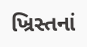ખ્રિસ્તનાં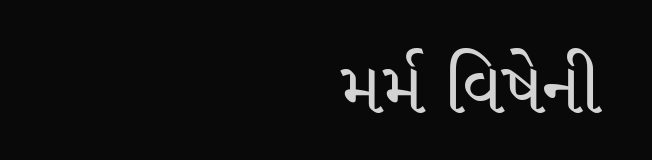મર્મ વિષેની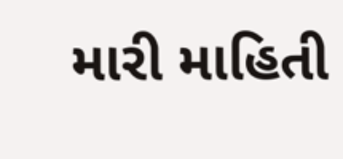મારી માહિતી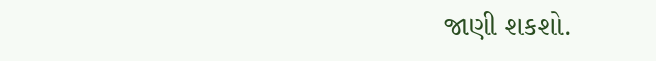જાણી શકશો.